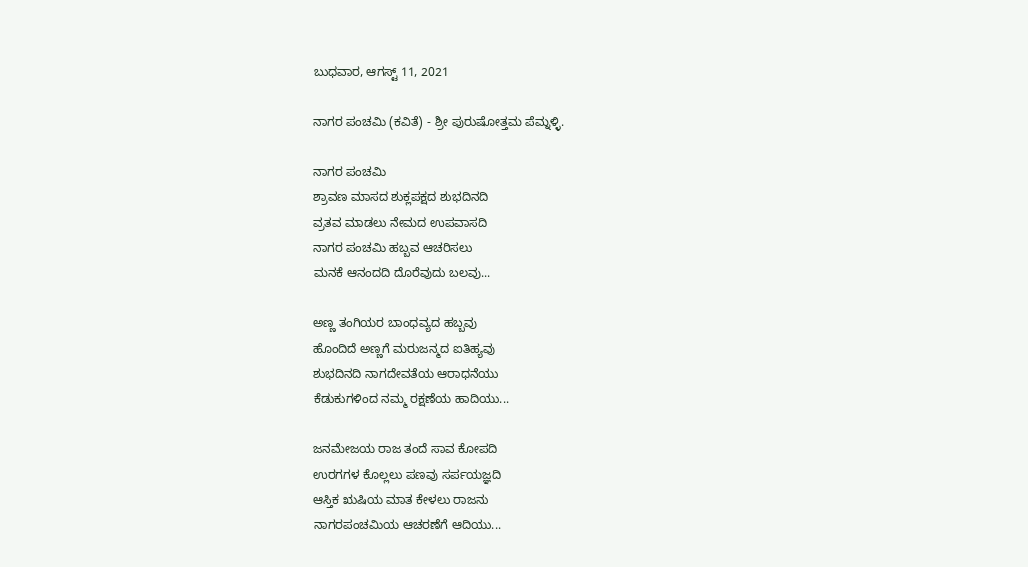ಬುಧವಾರ, ಆಗಸ್ಟ್ 11, 2021

ನಾಗರ ಪಂಚಮಿ (ಕವಿತೆ) - ಶ್ರೀ ಪುರುಷೋತ್ತಮ ಪೆಮ್ನಳ್ಳಿ.

ನಾಗರ ಪಂಚಮಿ
ಶ್ರಾವಣ ಮಾಸದ ಶುಕ್ಲಪಕ್ಷದ ಶುಭದಿನದಿ
ವ್ರತವ ಮಾಡಲು ನೇಮದ ಉಪವಾಸದಿ
ನಾಗರ ಪಂಚಮಿ ಹಬ್ಬವ ಆಚರಿಸಲು
ಮನಕೆ ಆನಂದದಿ ದೊರೆವುದು ಬಲವು...

ಅಣ್ಣ ತಂಗಿಯರ ಬಾಂಧವ್ಯದ ಹಬ್ಬವು
ಹೊಂದಿದೆ ಅಣ್ಣಗೆ ಮರುಜನ್ಮದ ಐತಿಹ್ಯವು
ಶುಭದಿನದಿ ನಾಗದೇವತೆಯ ಆರಾಧನೆಯು
ಕೆಡುಕುಗಳಿಂದ ನಮ್ಮ‌ ರಕ್ಷಣೆಯ ಹಾದಿಯು...

ಜನಮೇಜಯ ರಾಜ ತಂದೆ ಸಾವ ಕೋಪದಿ
ಉರಗಗಳ ಕೊಲ್ಲಲು ಪಣವು ಸರ್ಪಯಜ್ಞದಿ
ಆಸ್ತಿಕ ಋಷಿಯ ಮಾತ ಕೇಳಲು ರಾಜನು
ನಾಗರಪಂಚಮಿಯ ಆಚರಣೆಗೆ ಆದಿಯು...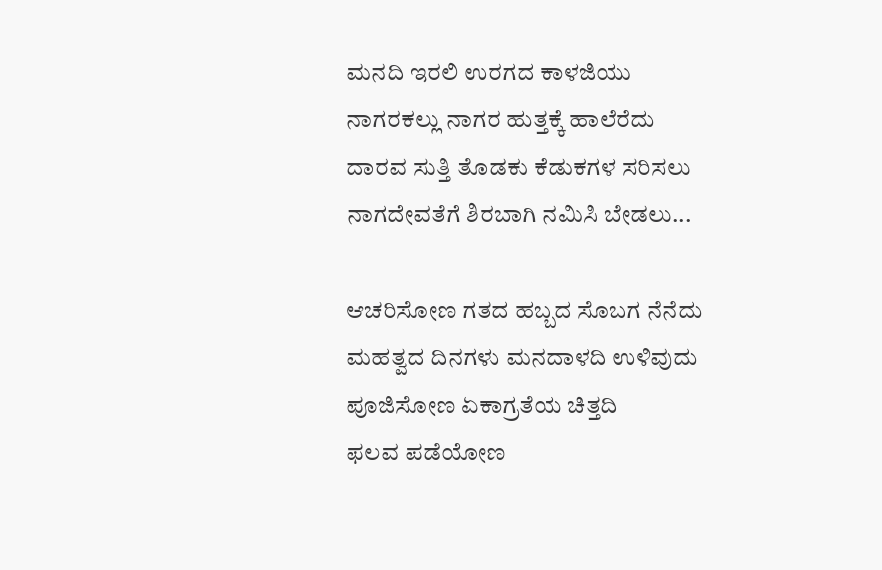ಮನದಿ ಇರಲಿ ಉರಗದ ಕಾಳಜಿಯು
ನಾಗರಕಲ್ಲು ನಾಗರ ಹುತ್ತಕ್ಕೆ ಹಾಲೆರೆದು
ದಾರವ ಸುತ್ತಿ ತೊಡಕು ಕೆಡುಕಗಳ ಸರಿಸಲು
ನಾಗದೇವತೆಗೆ ಶಿರಬಾಗಿ ನಮಿಸಿ ಬೇಡಲು...

ಆಚರಿಸೋಣ ಗತದ ಹಬ್ಬದ ಸೊಬಗ ನೆನೆದು
ಮಹತ್ವದ ದಿನಗಳು ಮನದಾಳದಿ ಉಳಿವುದು
ಪೂಜಿಸೋಣ ಏಕಾಗ್ರತೆಯ ಚಿತ್ತದಿ
ಫಲವ ಪಡೆಯೋಣ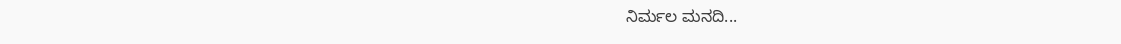ನಿರ್ಮಲ ಮನದಿ...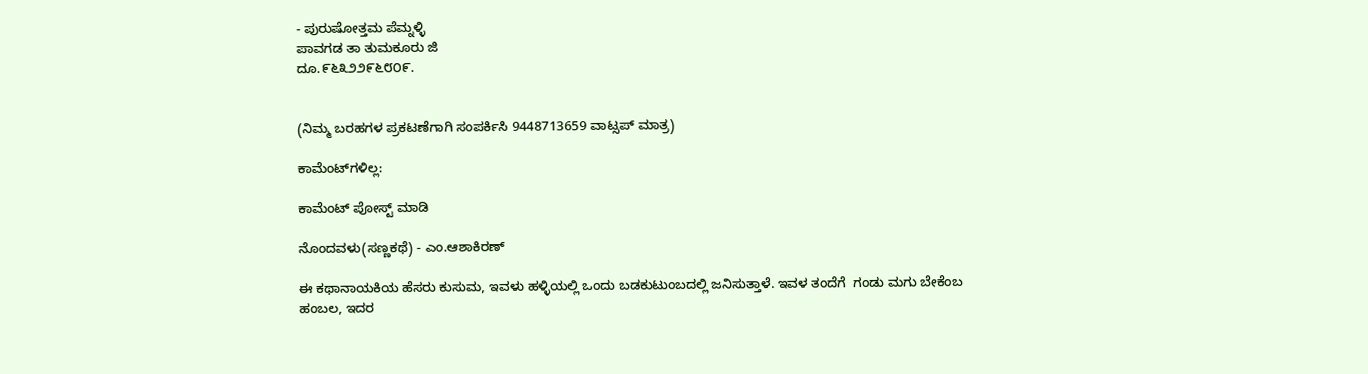- ಪುರುಷೋತ್ತಮ ಪೆಮ್ನಳ್ಳಿ
ಪಾವಗಡ ತಾ ತುಮಕೂರು ಜಿ
ದೂ.೯೬೩೨೨೯೬೮೦೯.


(ನಿಮ್ಮ ಬರಹಗಳ ಪ್ರಕಟಣೆಗಾಗಿ ಸಂಪರ್ಕಿಸಿ 9448713659 ವಾಟ್ಸಪ್ ಮಾತ್ರ)

ಕಾಮೆಂಟ್‌ಗಳಿಲ್ಲ:

ಕಾಮೆಂಟ್‌‌ ಪೋಸ್ಟ್‌ ಮಾಡಿ

ನೊಂದವಳು(ಸಣ್ಣಕಥೆ) - ಎಂ.ಆಶಾಕಿರಣ್

ಈ ಕಥಾನಾಯಕಿಯ ಹೆಸರು ಕುಸುಮ, ಇವಳು ಹಳ್ಳಿಯಲ್ಲಿ ಒಂದು ಬಡಕುಟುಂಬದಲ್ಲಿ ಜನಿಸುತ್ತಾಳೆ. ಇವಳ ತಂದೆಗೆ  ಗಂಡು ಮಗು ಬೇಕೆಂಬ ಹಂಬಲ, ಇದರ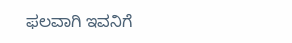ಫಲವಾಗಿ ಇವನಿಗೆ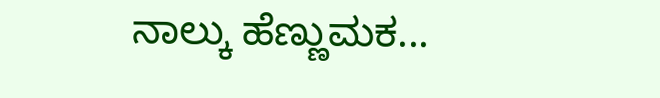ನಾಲ್ಕು ಹೆಣ್ಣುಮಕ...